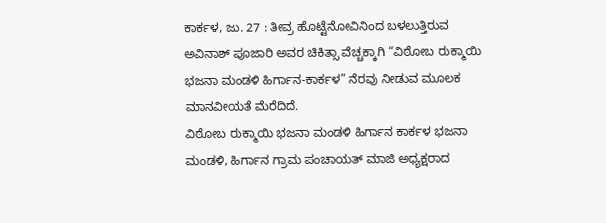ಕಾರ್ಕಳ, ಜು. 27 : ತೀವ್ರ ಹೊಟ್ಟೆನೋವಿನಿಂದ ಬಳಲುತ್ತಿರುವ ಅವಿನಾಶ್ ಪೂಜಾರಿ ಅವರ ಚಿಕಿತ್ಸಾ ವೆಚ್ಚಕ್ಕಾಗಿ “ವಿಠೋಬ ರುಕ್ಮಾಯಿ ಭಜನಾ ಮಂಡಳಿ ಹಿರ್ಗಾನ-ಕಾರ್ಕಳ” ನೆರವು ನೀಡುವ ಮೂಲಕ ಮಾನವೀಯತೆ ಮೆರೆದಿದೆ.
ವಿಠೋಬ ರುಕ್ಮಾಯಿ ಭಜನಾ ಮಂಡಳಿ ಹಿರ್ಗಾನ ಕಾರ್ಕಳ ಭಜನಾ ಮಂಡಳಿ, ಹಿರ್ಗಾನ ಗ್ರಾಮ ಪಂಚಾಯತ್ ಮಾಜಿ ಅಧ್ಯಕ್ಷರಾದ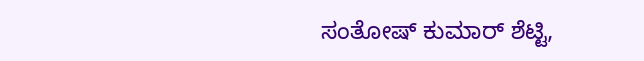ಸಂತೋಷ್ ಕುಮಾರ್ ಶೆಟ್ಟಿ,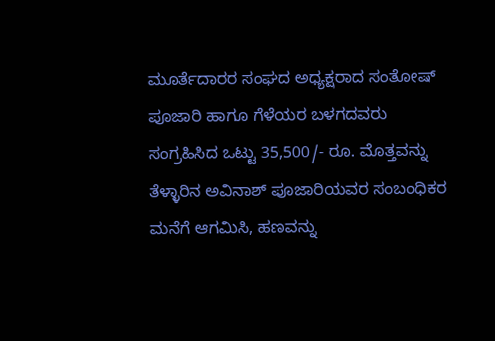ಮೂರ್ತೆದಾರರ ಸಂಘದ ಅಧ್ಯಕ್ಷರಾದ ಸಂತೋಷ್ ಪೂಜಾರಿ ಹಾಗೂ ಗೆಳೆಯರ ಬಳಗದವರು ಸಂಗ್ರಹಿಸಿದ ಒಟ್ಟು 35,500/- ರೂ. ಮೊತ್ತವನ್ನು ತೆಳ್ಳಾರಿನ ಅವಿನಾಶ್ ಪೂಜಾರಿಯವರ ಸಂಬಂಧಿಕರ ಮನೆಗೆ ಆಗಮಿಸಿ, ಹಣವನ್ನು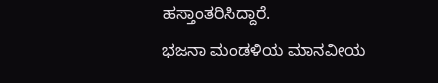ಹಸ್ತಾಂತರಿಸಿದ್ದಾರೆ.
ಭಜನಾ ಮಂಡಳಿಯ ಮಾನವೀಯ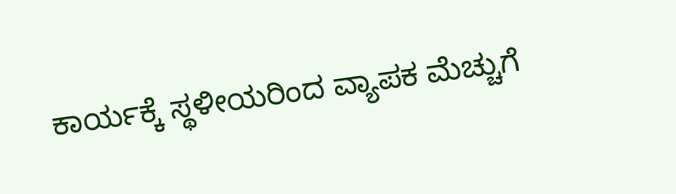ಕಾರ್ಯಕ್ಕೆ ಸ್ಥಳೀಯರಿಂದ ವ್ಯಾಪಕ ಮೆಚ್ಚುಗೆ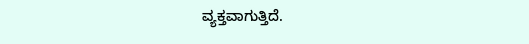ವ್ಯಕ್ತವಾಗುತ್ತಿದೆ.